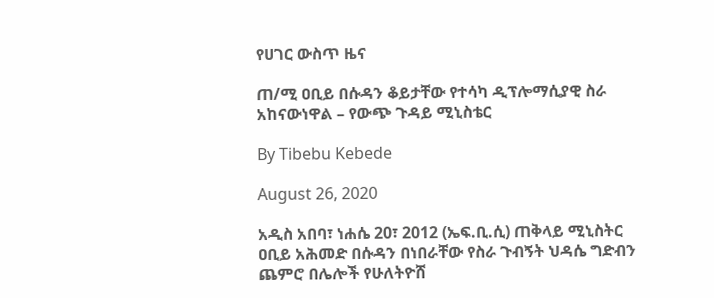የሀገር ውስጥ ዜና

ጠ/ሚ ዐቢይ በሱዳን ቆይታቸው የተሳካ ዲፕሎማሲያዊ ስራ አከናውነዋል – የውጭ ጉዳይ ሚኒስቴር

By Tibebu Kebede

August 26, 2020

አዲስ አበባ፣ ነሐሴ 20፣ 2012 (ኤፍ.ቢ.ሲ) ጠቅላይ ሚኒስትር ዐቢይ አሕመድ በሱዳን በነበራቸው የስራ ጉብኝት ህዳሴ ግድብን ጨምሮ በሌሎች የሁለትዮሸ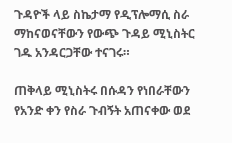ጉዳዮች ላይ ስኬታማ የዲፕሎማሲ ስራ ማከናወናቸውን የውጭ ጉዳይ ሚኒስትር ገዱ አንዳርጋቸው ተናገሩ።

ጠቅላይ ሚኒስትሩ በሱዳን የነበራቸውን የአንድ ቀን የስራ ጉብኝት አጠናቀው ወደ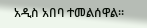አዲስ አበባ ተመልሰዋል።